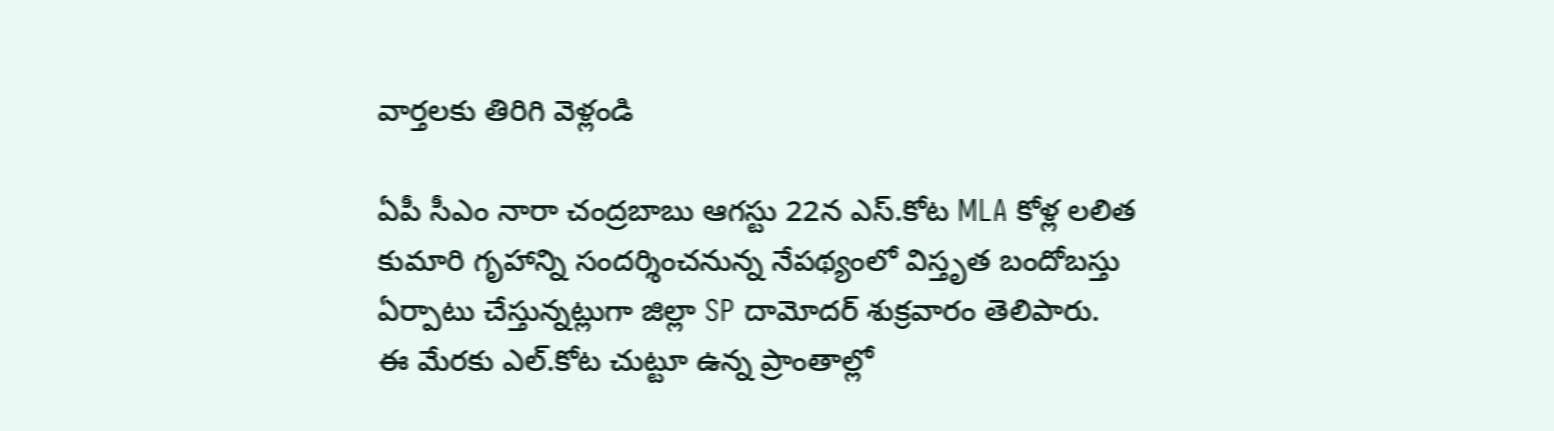వార్తలకు తిరిగి వెళ్లండి

ఏపీ సీఎం నారా చంద్రబాబు ఆగస్టు 22న ఎస్.కోట MLA కోళ్ల లలిత కుమారి గృహాన్ని సందర్శించనున్న నేపథ్యంలో విస్తృత బందోబస్తు ఏర్పాటు చేస్తున్నట్లుగా జిల్లా SP దామోదర్ శుక్రవారం తెలిపారు.
ఈ మేరకు ఎల్.కోట చుట్టూ ఉన్న ప్రాంతాల్లో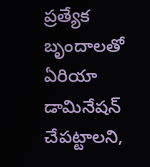ప్రత్యేక బృందాలతో ఏరియా డామినేషన్ చేపట్టాలని,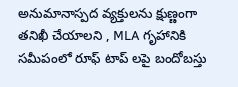అనుమానాస్పద వ్యక్తులను క్షుణ్ణంగా తనిఖీ చేయాలని , MLA గృహానికి సమీపంలో రూఫ్ టాప్ లపై బందోబస్తు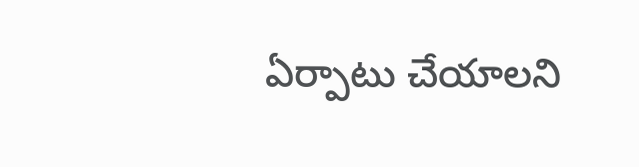ఏర్పాటు చేయాలని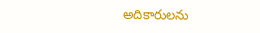అదికారులను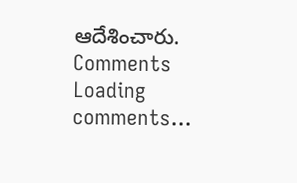ఆదేశించారు.
Comments
Loading comments...